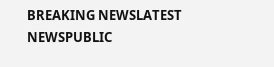BREAKING NEWSLATEST NEWSPUBLIC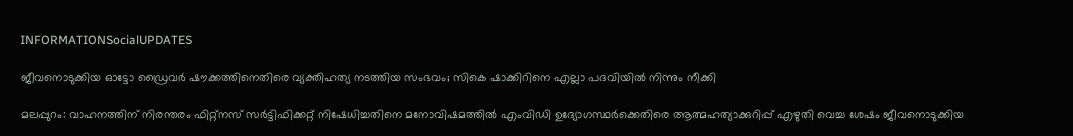INFORMATIONSocialUPDATES

ജീവനൊടുക്കിയ ഓട്ടോ ഡ്രൈവര്‍ ഷൗക്കത്തിനെതിരെ വ്യക്തിഹത്യ നടത്തിയ സംഭവം; സികെ ഷാക്കിറിനെ എല്ലാ പദവിയില്‍ നിന്നും നീക്കി

മലപ്പുറം: വാഹനത്തിന് നിരന്തരം ഫിറ്റ്നസ് സര്‍ട്ടിഫിക്കറ്റ് നിഷേധിച്ചതിനെ മനോവിഷമത്തിൽ എംവിഡി ഉദ്യോഗസ്ഥർക്കെതിരെ ആത്മഹത്യാക്കുറിപ്പ് എഴുതി വെച്ച ശേഷം ജീവനൊടുക്കിയ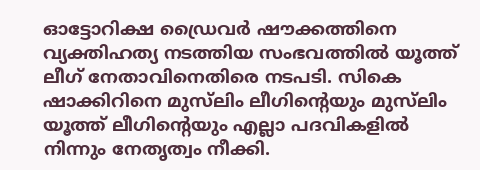ഓട്ടോറിക്ഷ ഡ്രൈവര്‍ ഷൗക്കത്തിനെ വ്യക്തിഹത്യ നടത്തിയ സംഭവത്തിൽ യൂത്ത് ലീഗ് നേതാവിനെതിരെ നടപടി. സികെ ഷാക്കിറിനെ മുസ്‌ലിം ലീഗിന്റെയും മുസ്‌ലിം യൂത്ത് ലീഗിന്റെയും എല്ലാ പദവികളിൽ നിന്നും നേതൃത്വം നീക്കി.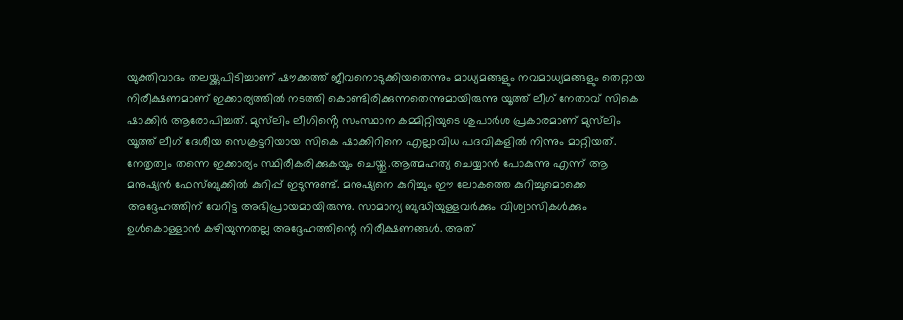യുക്തിവാദം തലയ്ക്കുപിടിച്ചാണ് ഷൗക്കത്ത് ജീവനൊടുക്കിയതെന്നും മാധ്യമങ്ങളും നവമാധ്യമങ്ങളും തെറ്റായ നിരീക്ഷണമാണ് ഇക്കാര്യത്തില്‍ നടത്തി കൊണ്ടിരിക്കുന്നതെന്നുമായിരുന്നു യൂത്ത് ലീഗ് നേതാവ് സികെ ഷാക്കിര്‍ ആരോപിച്ചത്. മുസ്‌ലിം ലീഗിൻ്റെ സംസ്ഥാന കമ്മിറ്റിയുടെ ശുപാർശ പ്രകാരമാണ് മുസ്‌ലിം യൂത്ത് ലീഗ് ദേശീയ സെക്രട്ടറിയായ സികെ ഷാക്കിറിനെ എല്ലാവിധ പദവികളിൽ നിന്നും മാറ്റിയത്. നേതൃത്വം തന്നെ ഇക്കാര്യം സ്ഥിരീകരിക്കുകയും ചെയ്തു.ആത്മഹത്യ ചെയ്യാന്‍ പോകുന്നു എന്ന് ആ മനുഷ്യന്‍ ഫേസ്ബുക്കില്‍ കുറിപ്പ് ഇടുന്നുണ്ട്. മനുഷ്യനെ കുറിച്ചും ഈ ലോകത്തെ കുറിച്ചുമൊക്കെ അദ്ദേഹത്തിന് വേറിട്ട അഭിപ്രായമായിരുന്നു. സാമാന്യ ബുദ്ധിയുള്ളവര്‍ക്കും വിശ്വാസികള്‍ക്കും ഉള്‍കൊള്ളാന്‍ കഴിയുന്നതല്ല അദ്ദേഹത്തിന്റെ നിരീക്ഷണങ്ങള്‍. അത്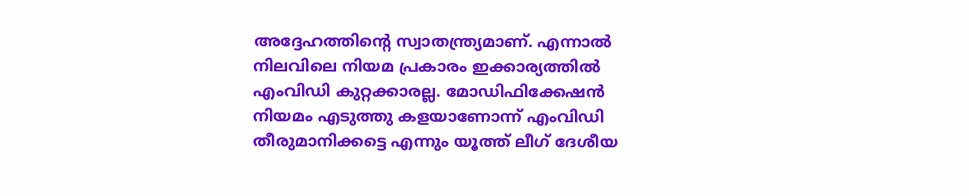അദ്ദേഹത്തിന്റെ സ്വാതന്ത്ര്യമാണ്. എന്നാല്‍ നിലവിലെ നിയമ പ്രകാരം ഇക്കാര്യത്തില്‍ എംവിഡി കുറ്റക്കാരല്ല. മോഡിഫിക്കേഷന്‍ നിയമം എടുത്തു കളയാണോന്ന് എംവിഡി തീരുമാനിക്കട്ടെ എന്നും യൂത്ത് ലീഗ് ദേശീയ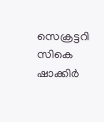സെക്രട്ടറി സികെ ഷാക്കിര്‍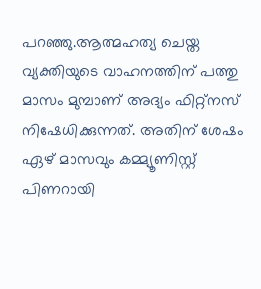പറഞ്ഞു.ആത്മഹത്യ ചെയ്ത വ്യക്തിയുടെ വാഹനത്തിന് പത്തു മാസം മുമ്പാണ് അദ്യം ഫിറ്റ്നസ് നിഷേധിക്കുന്നത്. അതിന് ശേഷം ഏഴ് മാസവും കമ്മ്യൂണിസ്റ്റ് പിണറായി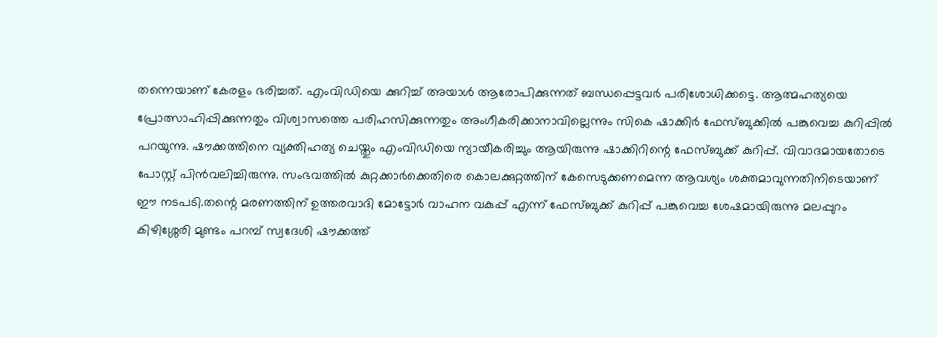തന്നെയാണ് കേരളം ഭരിച്ചത്. എംവിഡിയെ ക്കുറിച്ച് അയാള്‍ ആരോപിക്കുന്നത് ബന്ധപ്പെട്ടവര്‍ പരിശോധിക്കട്ടെ. ആത്മഹത്യയെ പ്രോത്സാഹിപ്പിക്കുന്നതും വിശ്വാസത്തെ പരിഹസിക്കുന്നതും അംഗീകരിക്കാനാവില്ലെന്നും സികെ ഷാക്കിര്‍ ഫേസ്ബുക്കിൽ പങ്കുവെച്ച കുറിപ്പിൽ പറയുന്നു. ഷൗക്കത്തിനെ വ്യക്തിഹത്യ ചെയ്തും എംവിഡിയെ ന്യായീകരിച്ചും ആയിരുന്നു ഷാക്കിറിന്റെ ഫേസ്ബുക്ക് കുറിപ്പ്. വിവാദമായതോടെ പോസ്റ്റ് പിന്‍വലിച്ചിരുന്നു. സംഭവത്തില്‍ കുറ്റക്കാര്‍ക്കെതിരെ കൊലക്കുറ്റത്തിന് കേസെടുക്കണമെന്ന ആവശ്യം ശക്തമാവുന്നതിനിടെയാണ് ഈ നടപടി.തന്റെ മരണത്തിന് ഉത്തരവാദി മോട്ടോർ വാഹന വകുപ്പ് എന്ന് ഫേസ്ബുക്ക് കുറിപ്പ് പങ്കുവെച്ച ശേഷമായിരുന്നു മലപ്പുറം കിഴിശ്ശേരി മുണ്ടം പറമ്പ് സ്വദേശി ഷൗക്കത്ത്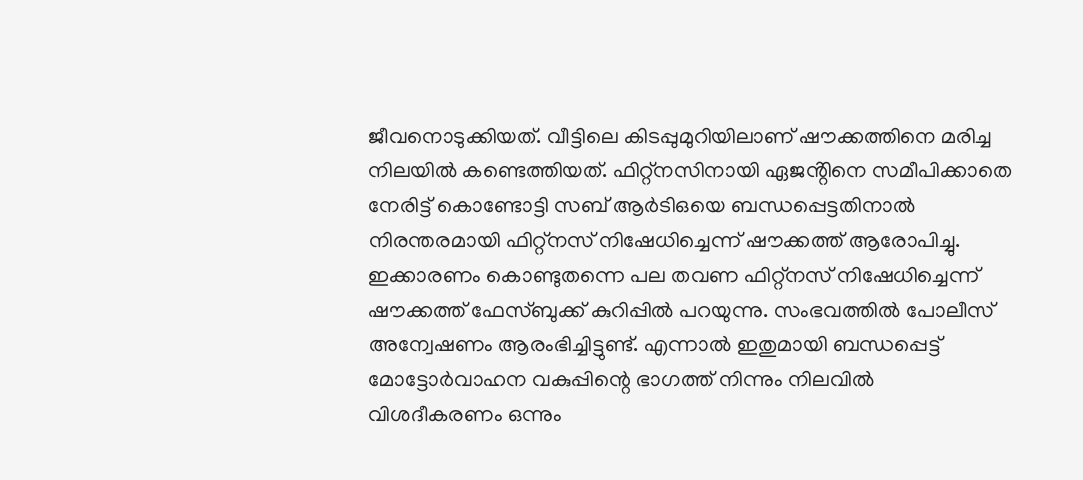ജീവനൊടുക്കിയത്. വീട്ടിലെ കിടപ്പുമുറിയിലാണ് ഷൗക്കത്തിനെ മരിച്ച നിലയിൽ കണ്ടെത്തിയത്. ഫിറ്റ്നസിനായി ഏജൻ്റിനെ സമീപിക്കാതെ നേരിട്ട് കൊണ്ടോട്ടി സബ് ആർടിഒയെ ബന്ധപ്പെട്ടതിനാൽ നിരന്തരമായി ഫിറ്റ്നസ് നിഷേധിച്ചെന്ന് ഷൗക്കത്ത് ആരോപിച്ചു. ഇക്കാരണം കൊണ്ടുതന്നെ പല തവണ ഫിറ്റ്നസ് നിഷേധിച്ചെന്ന് ഷൗക്കത്ത് ഫേസ്ബുക്ക് കുറിപ്പിൽ പറയുന്നു. സംഭവത്തിൽ പോലീസ് അന്വേഷണം ആരംഭിച്ചിട്ടുണ്ട്. എന്നാൽ ഇതുമായി ബന്ധപ്പെട്ട് മോട്ടോർവാഹന വകുപ്പിന്റെ ഭാഗത്ത് നിന്നും നിലവിൽ വിശദീകരണം ഒന്നും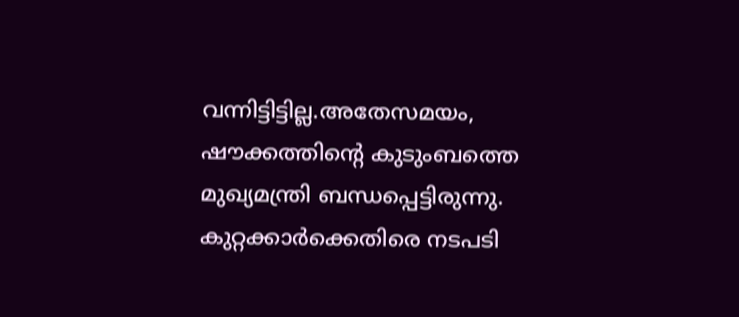വന്നിട്ടിട്ടില്ല.അതേസമയം, ഷൗക്കത്തിന്റെ കുടുംബത്തെ മുഖ്യമന്ത്രി ബന്ധപ്പെട്ടിരുന്നു. കുറ്റക്കാർക്കെതിരെ നടപടി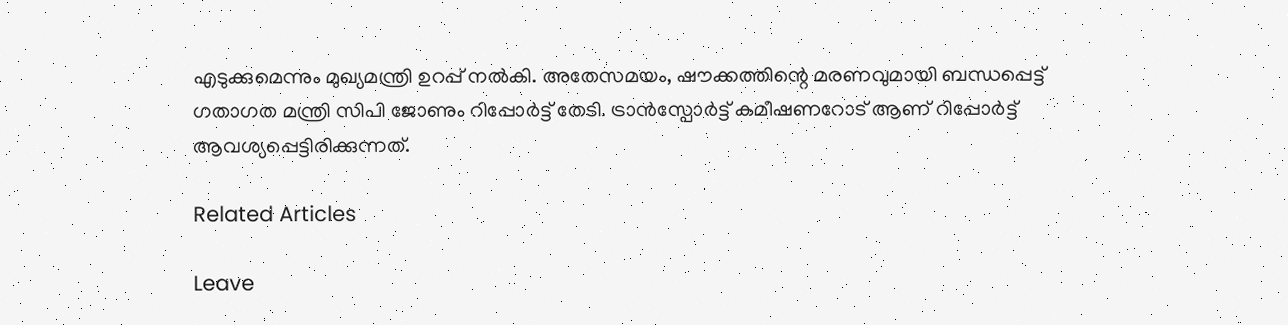എടുക്കുമെന്നും മുഖ്യമന്ത്രി ഉറപ്പ് നൽകി. അതേസമയം, ഷൗക്കത്തിന്റെ മരണവുമായി ബന്ധപ്പെട്ട് ഗതാഗത മന്ത്രി സിപി ജോണും റിപ്പോർട്ട് തേടി. ട്രാൻസ്പോർട്ട് കമീഷണറോട് ആണ് റിപ്പോർട്ട് ആവശ്യപ്പെട്ടിരിക്കുന്നത്.

Related Articles

Leave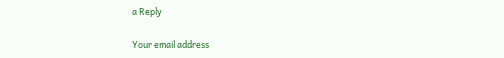a Reply

Your email address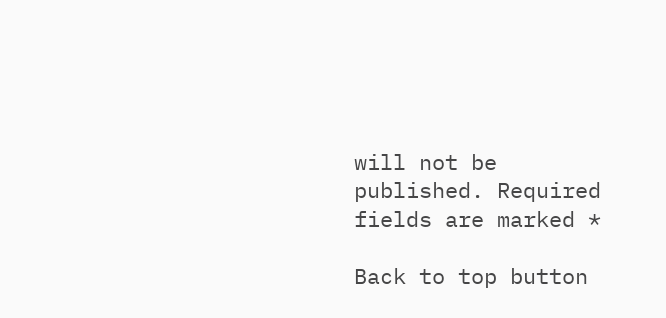will not be published. Required fields are marked *

Back to top button